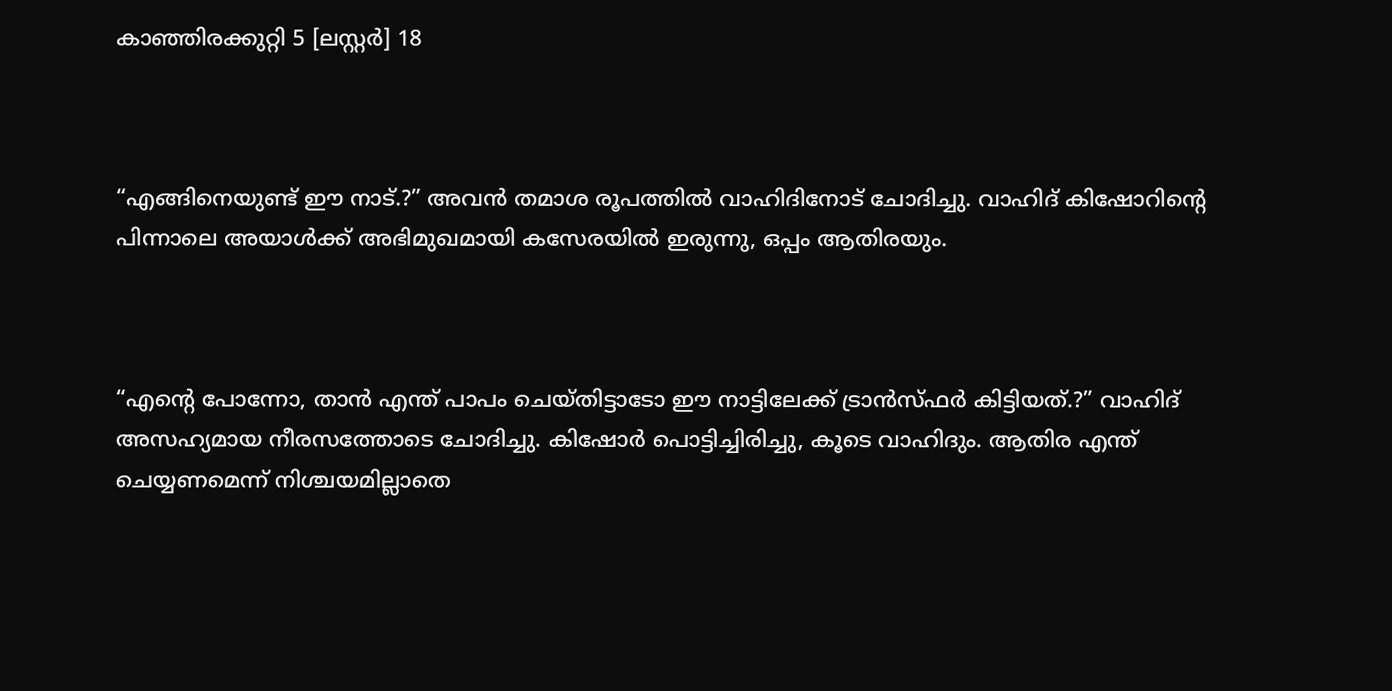കാഞ്ഞിരക്കുറ്റി 5 [ലസ്റ്റർ] 18



“എങ്ങിനെയുണ്ട് ഈ നാട്.?” അവൻ തമാശ രൂപത്തിൽ വാഹിദിനോട് ചോദിച്ചു. വാഹിദ് കിഷോറിന്റെ പിന്നാലെ അയാൾക്ക് അഭിമുഖമായി കസേരയിൽ ഇരുന്നു, ഒപ്പം ആതിരയും.



“എന്റെ പോന്നോ, താൻ എന്ത് പാപം ചെയ്തിട്ടാടോ ഈ നാട്ടിലേക്ക് ട്രാൻസ്ഫർ കിട്ടിയത്.?” വാഹിദ് അസഹ്യമായ നീരസത്തോടെ ചോദിച്ചു. കിഷോർ പൊട്ടിച്ചിരിച്ചു, കൂടെ വാഹിദും. ആതിര എന്ത് ചെയ്യണമെന്ന് നിശ്ചയമില്ലാതെ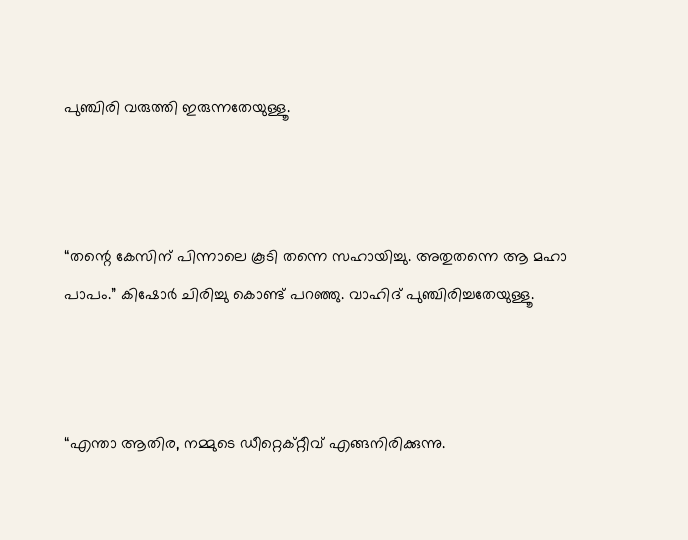പുഞ്ചിരി വരുത്തി ഇരുന്നതേയുള്ളൂ.



“തന്റെ കേസിന് പിന്നാലെ കൂടി തന്നെ സഹായിച്ചു. അതുതന്നെ ആ മഹാ പാപം.” കിഷോർ ചിരിച്ചു കൊണ്ട് പറഞ്ഞു. വാഹിദ് പുഞ്ചിരിച്ചതേയുള്ളൂ.



“എന്താ ആതിര, നമ്മുടെ ഡീറ്റെക്റ്റീവ് എങ്ങനിരിക്കുന്നു.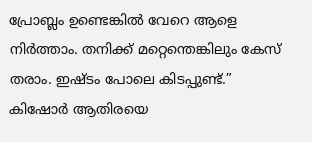പ്രോബ്ലം ഉണ്ടെങ്കിൽ വേറെ ആളെ നിർത്താം. തനിക്ക് മറ്റെന്തെങ്കിലും കേസ് തരാം. ഇഷ്ടം പോലെ കിടപ്പുണ്ട്.” കിഷോർ ആതിരയെ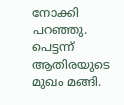നോക്കി പറഞ്ഞു. പെട്ടന്ന് ആതിരയുടെ മുഖം മങ്ങി.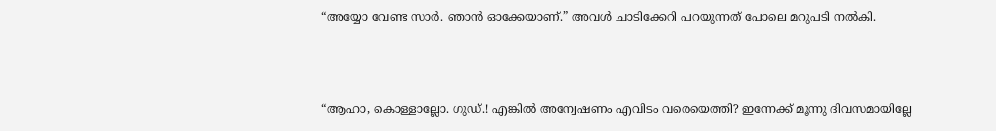“അയ്യോ വേണ്ട സാർ. ഞാൻ ഓക്കേയാണ്.” അവൾ ചാടിക്കേറി പറയുന്നത് പോലെ മറുപടി നൽകി.



“ആഹാ, കൊള്ളാല്ലോ. ഗുഡ്.! എങ്കിൽ അന്വേഷണം എവിടം വരെയെത്തി? ഇന്നേക്ക് മൂന്നു ദിവസമായില്ലേ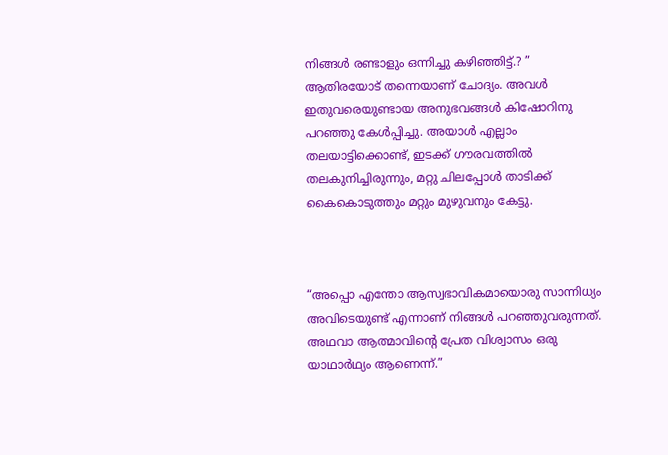നിങ്ങൾ രണ്ടാളും ഒന്നിച്ചു കഴിഞ്ഞിട്ട്.? ” ആതിരയോട് തന്നെയാണ് ചോദ്യം. അവൾ ഇതുവരെയുണ്ടായ അനുഭവങ്ങൾ കിഷോറിനു പറഞ്ഞു കേൾപ്പിച്ചു. അയാൾ എല്ലാം തലയാട്ടിക്കൊണ്ട്, ഇടക്ക് ഗൗരവത്തിൽ തലകുനിച്ചിരുന്നും, മറ്റു ചിലപ്പോൾ താടിക്ക് കൈകൊടുത്തും മറ്റും മുഴുവനും കേട്ടു.



“അപ്പൊ എന്തോ ആസ്വഭാവികമായൊരു സാന്നിധ്യം അവിടെയുണ്ട് എന്നാണ് നിങ്ങൾ പറഞ്ഞുവരുന്നത്. അഥവാ ആത്മാവിന്റെ പ്രേത വിശ്വാസം ഒരു യാഥാർഥ്യം ആണെന്ന്.”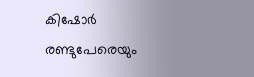കിഷോർ രണ്ടുപേരെയും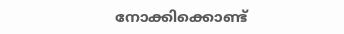നോക്കിക്കൊണ്ട്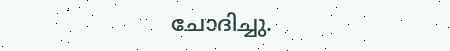ചോദിച്ചു.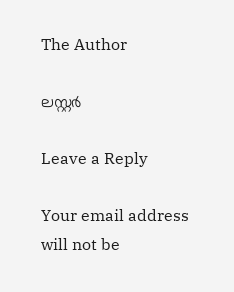The Author

ലസ്റ്റർ

Leave a Reply

Your email address will not be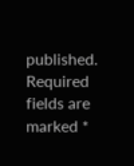published. Required fields are marked *